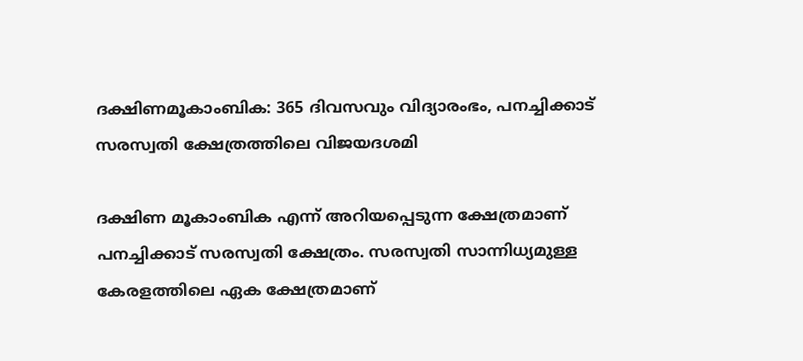ദക്ഷിണമൂകാംബിക: 365 ദിവസവും വിദ്യാരംഭം, പനച്ചിക്കാട് സരസ്വതി ക്ഷേത്രത്തിലെ വിജയദശമി

ദക്ഷിണ മൂകാംബിക എന്ന് അറിയപ്പെടുന്ന ക്ഷേത്രമാണ് പനച്ചിക്കാട് സരസ്വതി ക്ഷേത്രം. സരസ്വതി സാന്നിധ്യമുള്ള കേരളത്തിലെ ഏക ക്ഷേത്രമാണ്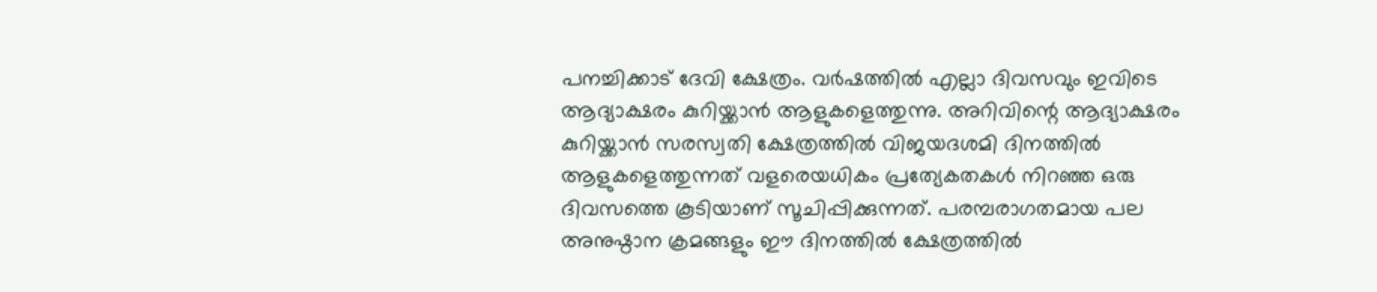പനച്ചിക്കാട് ദേവി ക്ഷേത്രം. വര്‍ഷത്തില്‍ എല്ലാ ദിവസവും ഇവിടെ ആദ്യാക്ഷരം കുറിയ്ക്കാന്‍ ആളുകളെത്തുന്നു. അറിവിന്റെ ആദ്യാക്ഷരം കുറിയ്ക്കാന്‍ സരസ്വതി ക്ഷേത്രത്തില്‍ വിജയദശമി ദിനത്തില്‍ ആളുകളെത്തുന്നത് വളരെയധികം പ്രത്യേകതകള്‍ നിറഞ്ഞ ഒരു ദിവസത്തെ കൂടിയാണ് സൂചിപ്പിക്കുന്നത്. പരമ്പരാഗതമായ പല അനുഷ്ഠാന ക്രമങ്ങളും ഈ ദിനത്തില്‍ ക്ഷേത്രത്തില്‍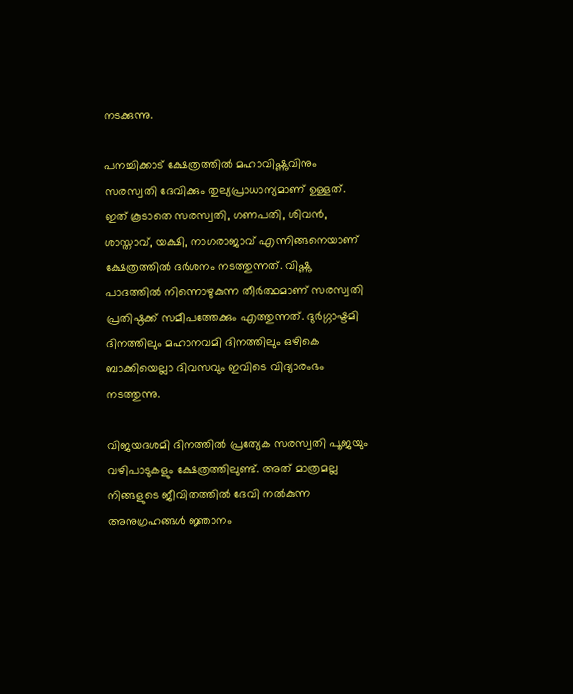നടക്കുന്നു.

പനച്ചിക്കാട് ക്ഷേത്രത്തില്‍ മഹാവിഷ്ണുവിനും സരസ്വതി ദേവിക്കും തുല്യപ്രാധാന്യമാണ് ഉള്ളത്. ഇത് കൂടാതെ സരസ്വതി, ഗണപതി, ശിവന്‍, ശാസ്താവ്, യക്ഷി, നാഗരാജാവ് എന്നിങ്ങനെയാണ് ക്ഷേത്രത്തില്‍ ദര്‍ശനം നടത്തുന്നത്. വിഷ്ണു പാദത്തില്‍ നിന്നൊഴുകുന്ന തീര്‍ത്ഥമാണ് സരസ്വതി പ്രതിഷ്ഠക്ക് സമീപത്തേക്കും എത്തുന്നത്. ദുര്‍ഗ്ഗാഷ്ടമി ദിനത്തിലും മഹാനവമി ദിനത്തിലും ഒഴികെ ബാക്കിയെല്ലാ ദിവസവും ഇവിടെ വിദ്യാരംഭം നടത്തുന്നു.

വിജയദശമി ദിനത്തില്‍ പ്രത്യേക സരസ്വതി പൂജയും വഴിപാടുകളും ക്ഷേത്രത്തിലുണ്ട്. അത് മാത്രമല്ല നിങ്ങളുടെ ജീവിതത്തില്‍ ദേവി നല്‍കുന്ന അനുഗ്രഹങ്ങള്‍ ജ്ഞാനം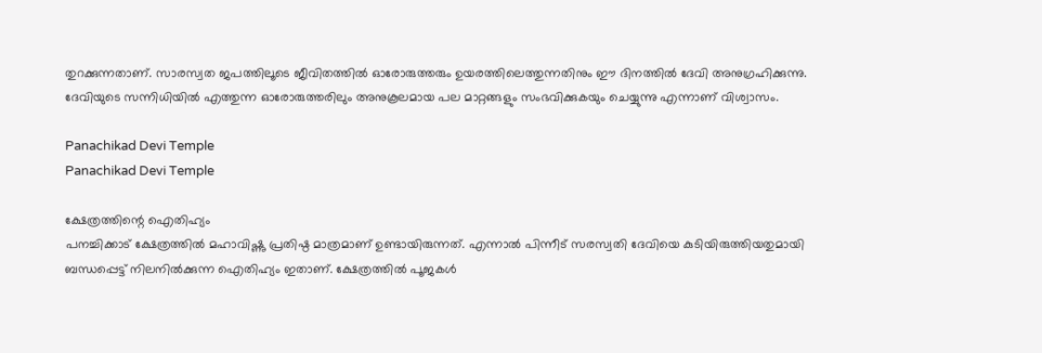തുറക്കുന്നതാണ്. സാരസ്വത ജപത്തിലൂടെ ജീവിതത്തില്‍ ഓരോരുത്തരും ഉയരത്തിലെത്തുന്നതിനും ഈ ദിനത്തില്‍ ദേവി അനുഗ്രഹിക്കുന്നു. ദേവിയുടെ സന്നിധിയില്‍ എത്തുന്ന ഓരോരുത്തരിലും അനുകൂലമായ പല മാറ്റങ്ങളും സംഭവിക്കുകയും ചെയ്യുന്നു എന്നാണ് വിശ്വാസം.

Panachikad Devi Temple
Panachikad Devi Temple

ക്ഷേത്രത്തിന്റെ ഐതിഹ്യം
പനച്ചിക്കാട് ക്ഷേത്രത്തില്‍ മഹാവിഷ്ണു പ്രതിഷ്ഠ മാത്രമാണ് ഉണ്ടായിരുന്നത്. എന്നാല്‍ പിന്നീട് സരസ്വതി ദേവിയെ കുടിയിരുത്തിയതുമായി ബന്ധപ്പെട്ട് നിലനില്‍ക്കുന്ന ഐതിഹ്യം ഇതാണ്. ക്ഷേത്രത്തില്‍ പൂജകള്‍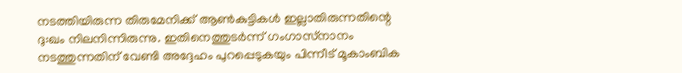നടത്തിയിരുന്ന തിരുമേനിക്ക് ആണ്‍കുട്ടികള്‍ ഇല്ലാതിരുന്നതിന്റെ ദു:ഖം നിലനിന്നിരുന്നു. ഇതിനെത്തുടര്‍ന്ന് ഗംഗാസ്‌നാനം നടത്തുന്നതിന് വേണ്ടി അദ്ദേഹം പുറപ്പെടുകയും പിന്നീട് മൂകാംബിക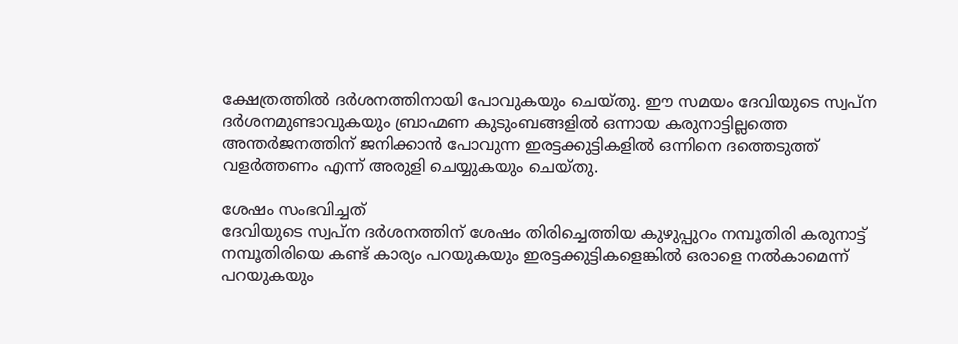ക്ഷേത്രത്തില്‍ ദര്‍ശനത്തിനായി പോവുകയും ചെയ്തു. ഈ സമയം ദേവിയുടെ സ്വപ്‌ന ദര്‍ശനമുണ്ടാവുകയും ബ്രാഹ്മണ കുടുംബങ്ങളില്‍ ഒന്നായ കരുനാട്ടില്ലത്തെ അന്തര്‍ജനത്തിന് ജനിക്കാന്‍ പോവുന്ന ഇരട്ടക്കുട്ടികളില്‍ ഒന്നിനെ ദത്തെടുത്ത് വളര്‍ത്തണം എന്ന് അരുളി ചെയ്യുകയും ചെയ്തു.

ശേഷം സംഭവിച്ചത്
ദേവിയുടെ സ്വപ്‌ന ദര്‍ശനത്തിന് ശേഷം തിരിച്ചെത്തിയ കുഴുപ്പുറം നമ്പൂതിരി കരുനാട്ട് നമ്പൂതിരിയെ കണ്ട് കാര്യം പറയുകയും ഇരട്ടക്കുട്ടികളെങ്കില്‍ ഒരാളെ നല്‍കാമെന്ന് പറയുകയും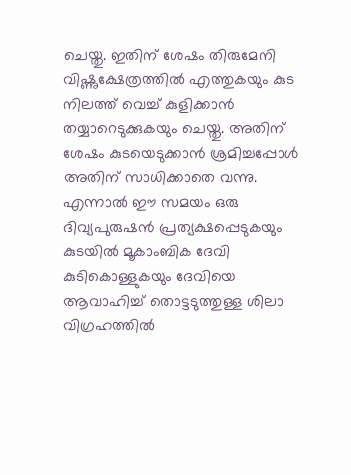ചെയ്തു. ഇതിന് ശേഷം തിരുമേനി വിഷ്ണുക്ഷേത്രത്തില്‍ എത്തുകയും കുട നിലത്ത് വെച്ച് കുളിക്കാന്‍ തയ്യാറെടുക്കുകയും ചെയ്തു. അതിന് ശേഷം കുടയെടുക്കാന്‍ ശ്രമിച്ചപ്പോള്‍ അതിന് സാധിക്കാതെ വന്നു. എന്നാല്‍ ഈ സമയം ഒരു ദിവ്യപുരുഷന്‍ പ്രത്യക്ഷപ്പെടുകയും കുടയില്‍ മൂകാംബിക ദേവി കുടികൊള്ളുകയും ദേവിയെ ആവാഹിച്ച് തൊട്ടടുത്തുള്ള ശിലാ വിഗ്രഹത്തില്‍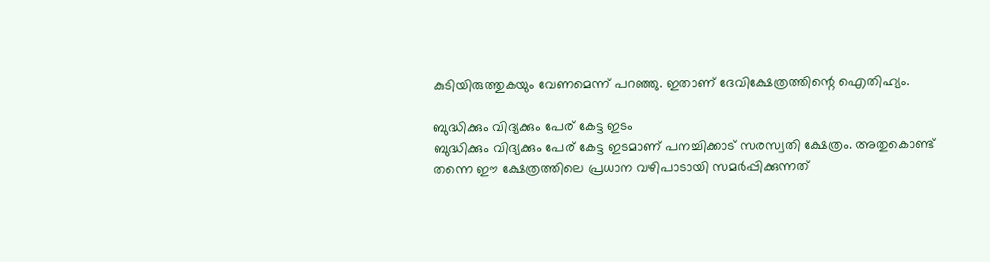കുടിയിരുത്തുകയും വേണമെന്ന് പറഞ്ഞു. ഇതാണ് ദേവിക്ഷേത്രത്തിന്റെ ഐതിഹ്യം.

ബുദ്ധിക്കും വിദ്യക്കും പേര് കേട്ട ഇടം
ബുദ്ധിക്കും വിദ്യക്കും പേര് കേട്ട ഇടമാണ് പനച്ചിക്കാട് സരസ്വതി ക്ഷേത്രം. അതുകൊണ്ട് തന്നെ ഈ ക്ഷേത്രത്തിലെ പ്രധാന വഴിപാടായി സമര്‍പ്പിക്കുന്നത്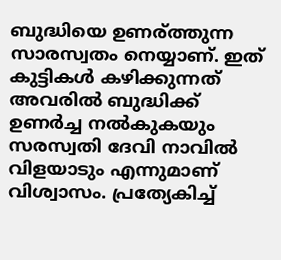ബുദ്ധിയെ ഉണര്ത്തുന്ന സാരസ്വതം നെയ്യാണ്. ഇത് കുട്ടികള്‍ കഴിക്കുന്നത് അവരില്‍ ബുദ്ധിക്ക് ഉണര്‍ച്ച നല്‍കുകയും സരസ്വതി ദേവി നാവില്‍ വിളയാടും എന്നുമാണ് വിശ്വാസം. പ്രത്യേകിച്ച്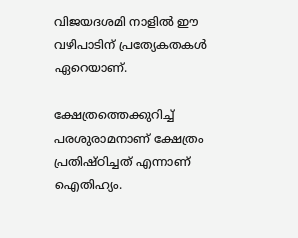വിജയദശമി നാളില്‍ ഈ വഴിപാടിന് പ്രത്യേകതകള്‍ ഏറെയാണ്.

ക്ഷേത്രത്തെക്കുറിച്ച്
പരശുരാമനാണ് ക്ഷേത്രം പ്രതിഷ്ഠിച്ചത് എന്നാണ് ഐതിഹ്യം.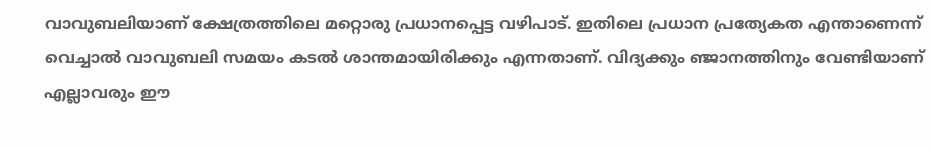വാവുബലിയാണ് ക്ഷേത്രത്തിലെ മറ്റൊരു പ്രധാനപ്പെട്ട വഴിപാട്. ഇതിലെ പ്രധാന പ്രത്യേകത എന്താണെന്ന് വെച്ചാല്‍ വാവുബലി സമയം കടല്‍ ശാന്തമായിരിക്കും എന്നതാണ്. വിദ്യക്കും ഞ്ജാനത്തിനും വേണ്ടിയാണ് എല്ലാവരും ഈ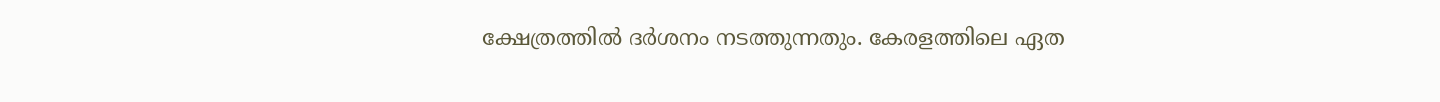ക്ഷേത്രത്തില്‍ ദര്‍ശനം നടത്തുന്നതും. കേരളത്തിലെ ഏത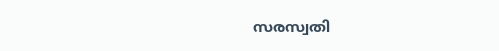സരസ്വതി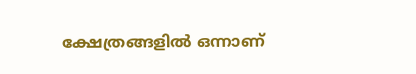ക്ഷേത്രങ്ങളില്‍ ഒന്നാണ്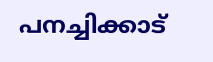പനച്ചിക്കാട്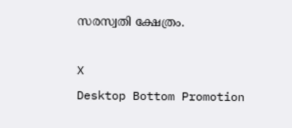സരസ്വതി ക്ഷേത്രം.

X
Desktop Bottom Promotion